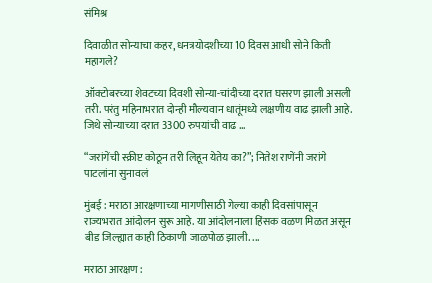संमिश्र

दिवाळीत सोन्याचा कहर, धनत्रयोदशीच्या 10 दिवस आधी सोने किती महागले?

ऑक्टोबरच्या शेवटच्या दिवशी सोन्या-चांदीच्या दरात घसरण झाली असली तरी. परंतु महिनाभरात दोन्ही मौल्यवान धातूंमध्ये लक्षणीय वाढ झाली आहे. जिथे सोन्याच्या दरात 3300 रुपयांची वाढ ...

“जरांगेंची स्क्रीप्ट कोठून तरी लिहून येतेय का?”; नितेश राणेंनी जरांगे पाटलांना सुनावलं

मुंबई : मराठा आरक्षणाच्या मागणीसाठी गेल्या काही दिवसांपासून राज्यभरात आंदोलन सुरू आहे. या आंदोलनाला हिंसक वळण मिळत असून बीड जिल्ह्यात काही ठिकाणी जाळपोळ झाली. ...

मराठा आरक्षण :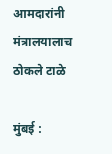आमदारांनी मंत्रालयालाच ठोकले टाळे

मुंबई :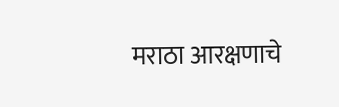मराठा आरक्षणाचे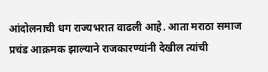आंदोलनाची धग राज्यभरात वाढली आहे. आता मराठा समाज प्रचंड आक्रमक झाल्याने राजकारण्यांनी देखील त्यांची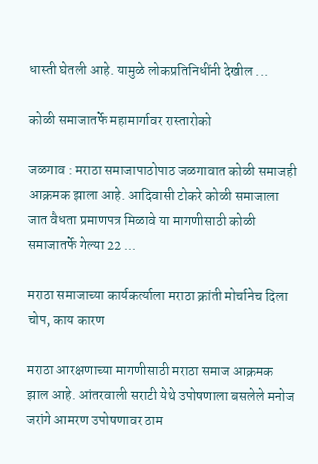धास्ती घेतली आहे. यामुळे लोकप्रतिनिधींनी देखील ...

कोळी समाजातर्फे महामार्गावर रास्तारोको

जळगाव : मराठा समाजापाठोपाठ जळगावात कोळी समाजही आक्रमक झाला आहे. आदिवासी टोकरे कोळी समाजाला जात वैधता प्रमाणपत्र मिळावे या मागणीसाठी कोळी समाजातर्फे गेल्या 22 ...

मराठा समाजाच्या कार्यकर्त्याला मराठा क्रांती मोर्चानेच दिला चोप, काय कारण

मराठा आरक्षणाच्या मागणीसाठी मराठा समाज आक्रमक झाल आहे. आंतरवाली सराटी येथे उपोषणाला बसलेले मनोज जरांगे आमरण उपोषणावर ठाम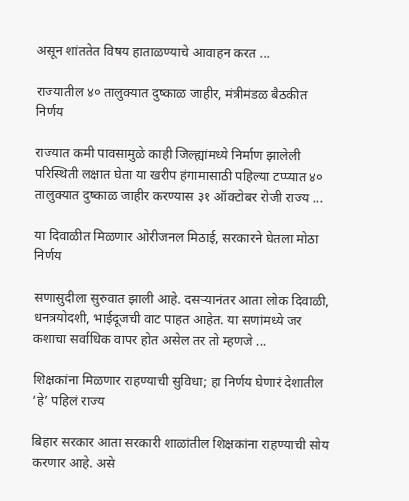असून शांततेत विषय हाताळण्याचे आवाहन करत ...

राज्यातील ४० तालुक्यात दुष्काळ जाहीर, मंत्रीमंडळ बैठकीत निर्णय

राज्यात कमी पावसामुळे काही जिल्ह्यांमध्ये निर्माण झालेली परिस्थिती लक्षात घेता या खरीप हंगामासाठी पहिल्या टप्प्यात ४० तालुक्यात दुष्काळ जाहीर करण्यास ३१ ऑक्टोबर रोजी राज्य ...

या दिवाळीत मिळणार ओरीजनल मिठाई, सरकारने घेतला मोठा निर्णय

सणासुदीला सुरुवात झाली आहे. दसऱ्यानंतर आता लोक दिवाळी, धनत्रयोदशी, भाईदूजची वाट पाहत आहेत. या सणांमध्ये जर कशाचा सर्वाधिक वापर होत असेल तर तो म्हणजे ...

शिक्षकांना मिळणार राहण्याची सुविधा; हा निर्णय घेणारं देशातील ‘हे’ पहिलं राज्य

बिहार सरकार आता सरकारी शाळांतील शिक्षकांना राहण्याची सोय करणार आहे. असे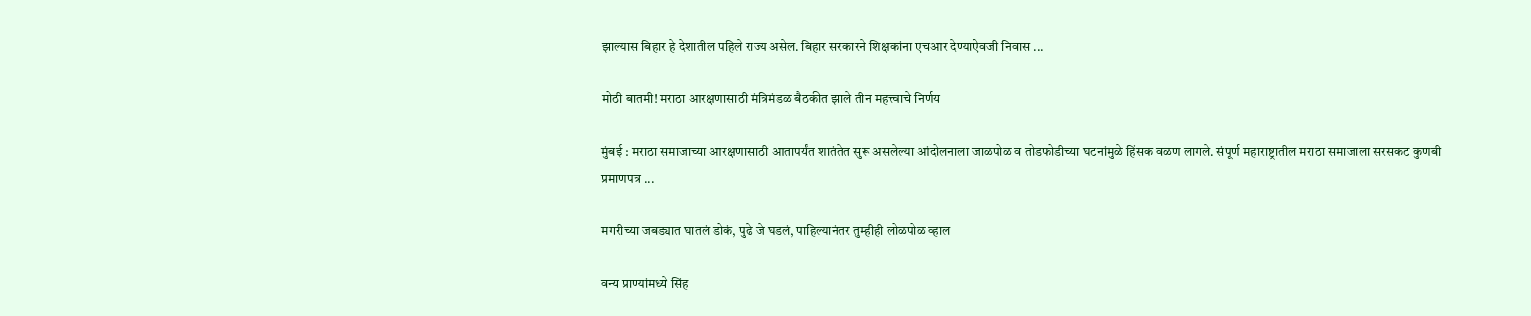झाल्यास बिहार हे देशातील पहिले राज्य असेल. बिहार सरकारने शिक्षकांना एचआर देण्याऐवजी निवास ...

मोठी बातमी! मराठा आरक्षणासाठी मंत्रिमंडळ बैठकीत झाले तीन महत्त्वाचे निर्णय

मुंबई : मराठा समाजाच्या आरक्षणासाठी आतापर्यंत शातंतेत सुरू असलेल्या आंदोलनाला जाळपोळ व तोडफोडीच्या घटनांमुळे हिंसक वळण लागले. संपूर्ण महाराष्ट्रातील मराठा समाजाला सरसकट कुणबी प्रमाणपत्र ...

मगरीच्या जबड्यात घातलं डोकं, पुढे जे घडलं, पाहिल्यानंतर तुम्हीही लोळपोळ व्हाल

वन्य प्राण्यांमध्ये सिंह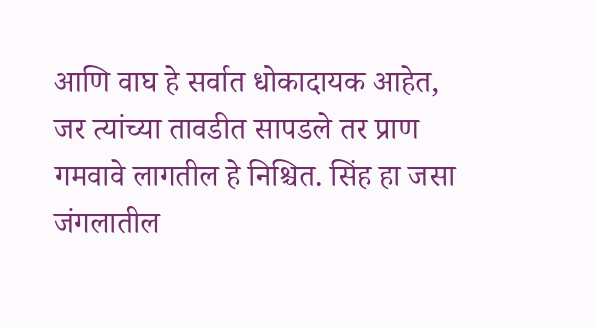आणि वाघ हे सर्वात धोकादायक आहेत, जर त्यांच्या तावडीत सापडले तर प्राण गमवावे लागतील हे निश्चित. सिंह हा जसा जंगलातील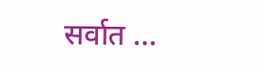सर्वात ...